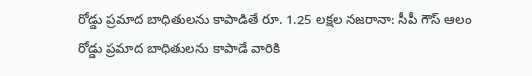రోడ్డు ప్రమాద బాధితులను కాపాడితే రూ. 1.25 లక్షల నజరానా: సీపీ గౌస్ ఆలం
రోడ్డు ప్రమాద బాధితులను కాపాడే వారికి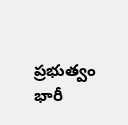ప్రభుత్వం భారీ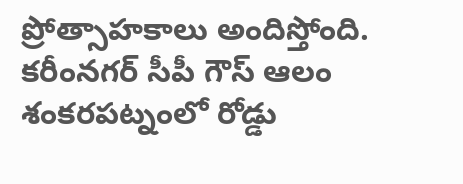ప్రోత్సాహకాలు అందిస్తోంది. కరీంనగర్ సీపీ గౌస్ ఆలం శంకరపట్నంలో రోడ్డు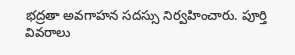భద్రతా అవగాహన సదస్సు నిర్వహించారు. పూర్తి వివరాలు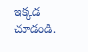ఇక్కడ చూడండి.